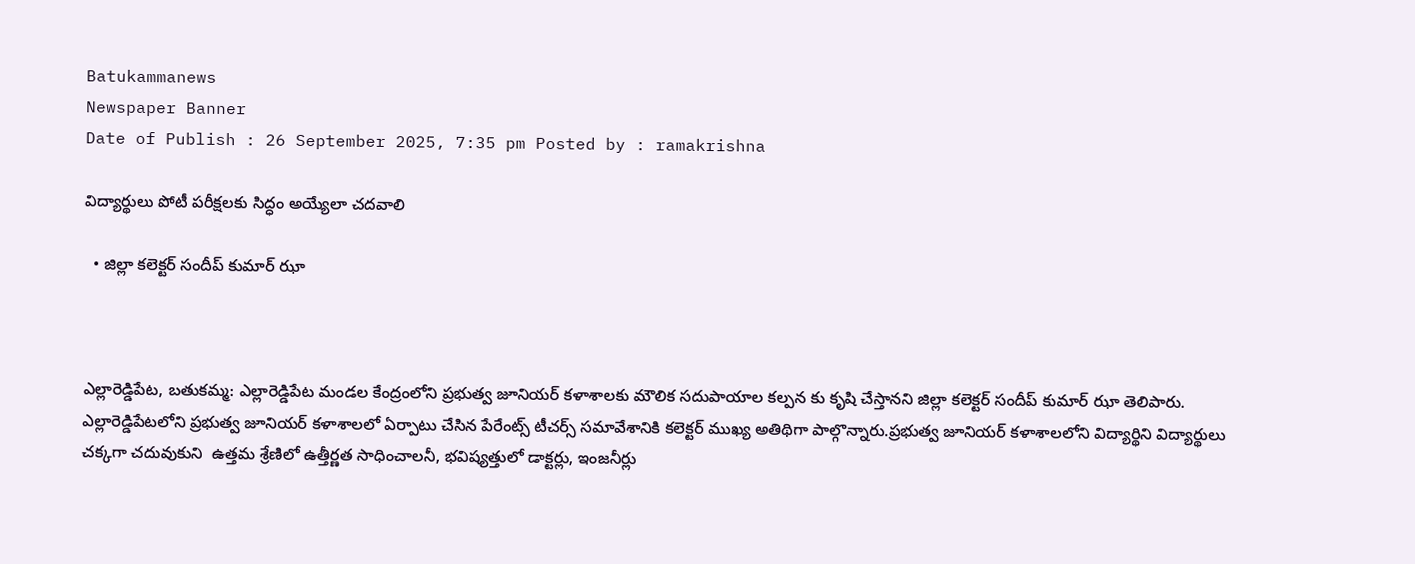Batukammanews
Newspaper Banner
Date of Publish : 26 September 2025, 7:35 pm Posted by : ramakrishna

విద్యార్థులు పోటీ పరీక్షలకు సిద్ధం అయ్యేలా చదవాలి

  • జిల్లా కలెక్టర్ సందీప్ కుమార్ ఝా



ఎల్లారెడ్డిపేట, బతుకమ్మ: ఎల్లారెడ్డిపేట మండల కేంద్రంలోని ప్రభుత్వ జూనియర్ కళాశాలకు మౌలిక సదుపాయాల కల్పన కు కృషి చేస్తానని జిల్లా కలెక్టర్ సందీప్ కుమార్ ఝా తెలిపారు. ఎల్లారెడ్డిపేటలోని ప్రభుత్వ జూనియర్ కళాశాలలో ఏర్పాటు చేసిన పేరేంట్స్ టీచర్స్ సమావేశానికి కలెక్టర్ ముఖ్య అతిథిగా పాల్గొన్నారు.ప్రభుత్వ జూనియర్ కళాశాలలోని విద్యార్థిని విద్యార్థులు  చక్కగా చదువుకుని  ఉత్తమ శ్రేణిలో ఉత్తీర్ణత సాధించాలనీ, భవిష్యత్తులో డాక్టర్లు, ఇంజనీర్లు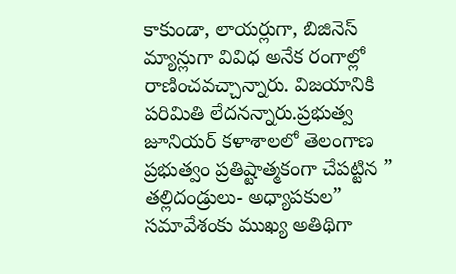కాకుండా, లాయర్లుగా, బిజినెస్ మ్యాన్లుగా వివిధ అనేక రంగాల్లో రాణించవచ్చాన్నారు. విజయానికి పరిమితి లేదనన్నారు.ప్రభుత్వ జూనియర్ కళాశాలలో తెలంగాణ ప్రభుత్వం ప్రతిష్టాత్మకంగా చేపట్టిన ” తల్లిదండ్రులు- అధ్యాపకుల” సమావేశంకు ముఖ్య అతిథిగా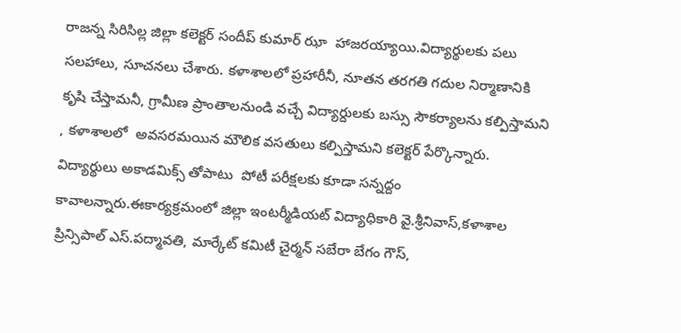రాజన్న సిరిసిల్ల జిల్లా కలెక్టర్ సందీప్ కుమార్ ఝా  హాజరయ్యాయి.విద్యార్థులకు పలు సలహాలు, సూచనలు చేశారు. కళాశాలలో ప్రహారీనీ, నూతన తరగతి గదుల నిర్మాణానికి కృషి చేస్తామనీ, గ్రామీణ ప్రాంతాలనుండి వచ్చే విద్యార్దులకు బస్సు సౌకర్యాలను కల్పిస్తామని , కళాశాలలో  అవసరమయిన మౌలిక వసతులు కల్పిస్తామని కలెక్టర్ పేర్కొన్నారు. విద్యార్థులు అకాడమిక్స్ తోపాటు  పోటీ పరీక్షలకు కూడా సన్నద్దం కావాలన్నారు.ఈకార్యక్రమంలో జిల్లా ఇంటర్మీడియట్ విద్యాధికారి వై.శ్రీనివాస్,కళాశాల ప్రిన్సిపాల్ ఎస్.పద్మావతి, మార్కేట్ కమిటీ చైర్మన్ సబేరా బేగం గౌస్,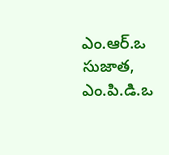ఎం.ఆర్.ఒ సుజాత, ఎం.పి.డి.ఒ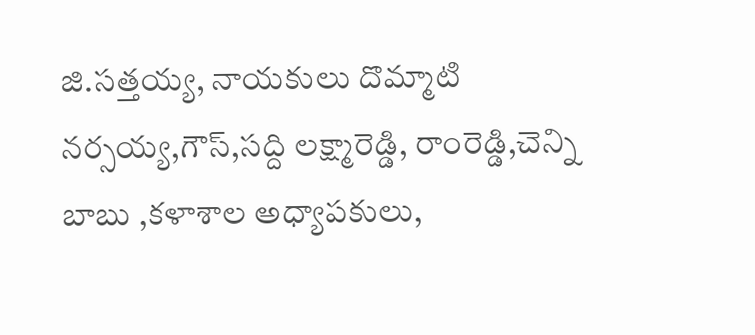జి.సత్తయ్య, నాయకులు దొమ్మాటి నర్సయ్య,గౌస్,సద్ది లక్ష్మారెడ్డి, రాంరెడ్డి,చెన్ని బాబు ,కళాశాల అధ్యాపకులు,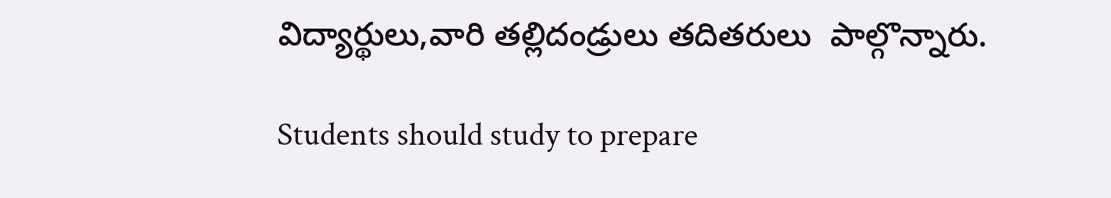విద్యార్థులు,వారి తల్లిదండ్రులు తదితరులు  పాల్గొన్నారు.

Students should study to prepare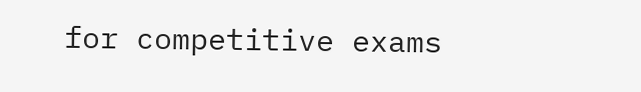for competitive exams